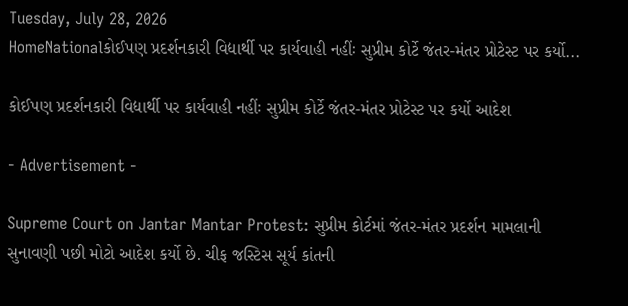Tuesday, July 28, 2026
HomeNationalકોઈપણ પ્રદર્શનકારી વિદ્યાર્થી પર કાર્યવાહી નહીંઃ સુપ્રીમ કોર્ટે જંતર-મંતર પ્રોટેસ્ટ પર કર્યો...

કોઈપણ પ્રદર્શનકારી વિદ્યાર્થી પર કાર્યવાહી નહીંઃ સુપ્રીમ કોર્ટે જંતર-મંતર પ્રોટેસ્ટ પર કર્યો આદેશ

- Advertisement -

Supreme Court on Jantar Mantar Protest: સુપ્રીમ કોર્ટમાં જંતર-મંતર પ્રદર્શન મામલાની સુનાવણી પછી મોટો આદેશ કર્યો છે. ચીફ જસ્ટિસ સૂર્ય કાંતની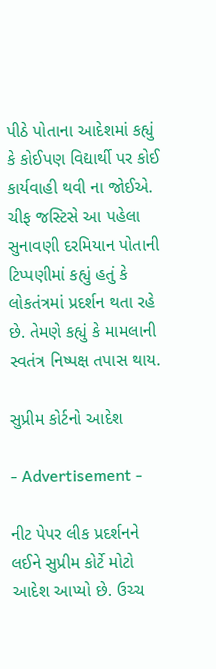પીઠે પોતાના આદેશમાં કહ્યું કે કોઈપણ વિદ્યાર્થી પર કોઈ કાર્યવાહી થવી ના જોઈએ. ચીફ જસ્ટિસે આ પહેલા સુનાવણી દરમિયાન પોતાની ટિપ્પણીમાં કહ્યું હતું કે લોકતંત્રમાં પ્રદર્શન થતા રહે છે. તેમણે કહ્યું કે મામલાની સ્વતંત્ર નિષ્પક્ષ તપાસ થાય.

સુપ્રીમ કોર્ટનો આદેશ

- Advertisement -

નીટ પેપર લીક પ્રદર્શનને લઈને સુપ્રીમ કોર્ટે મોટો આદેશ આપ્યો છે. ઉચ્ચ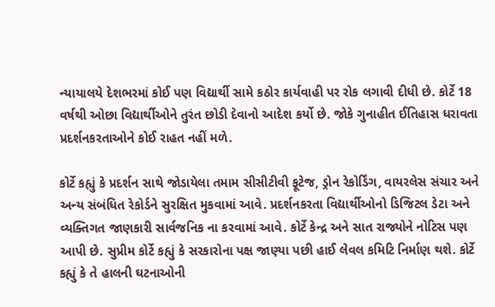ન્યાયાલયે દેશભરમાં કોઈ પણ વિદ્યાર્થી સામે કઠોર કાર્યવાહી પર રોક લગાવી દીધી છે. કોર્ટે 18 વર્ષથી ઓછા વિદ્યાર્થીઓને તુરંત છોડી દેવાનો આદેશ કર્યો છે. જોકે ગુનાહીત ઈતિહાસ ધરાવતા પ્રદર્શનકરતાઓને કોઈ રાહત નહીં મળે.

કોર્ટે કહ્યું કે પ્રદર્શન સાથે જોડાયેલા તમામ સીસીટીવી ફૂટેજ, ડ્રોન રેકોર્ડિંગ, વાયરલેસ સંચાર અને અન્ય સંબંધિત રેકોર્ડને સુરક્ષિત મુકવામાં આવે. પ્રદર્શનકરતા વિદ્યાર્થીઓનો ડિજિટલ ડેટા અને વ્યક્તિગત જાણકારી સાર્વજનિક ના કરવામાં આવે. કોર્ટે કેન્દ્ર અને સાત રાજ્યોને નોટિસ પણ આપી છે. સુપ્રીમ કોર્ટે કહ્યું કે સરકારોના પક્ષ જાણ્યા પછી હાઈ લેવલ કમિટિ નિર્માણ થશે. કોર્ટે કહ્યું કે તે હાલની ઘટનાઓની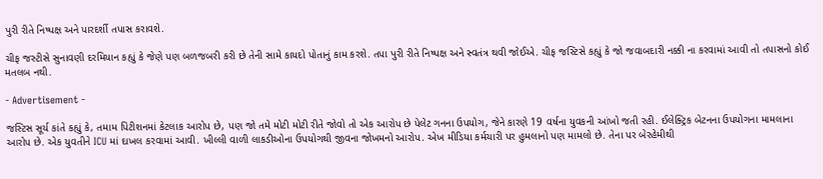પુરી રીતે નિષ્પક્ષ અને પારદર્શી તપાસ કરાવશે.

ચીફ જસ્ટીસે સુનાવણી દરમિયાન કહ્યું કે જેણે પણ બળજબરી કરી છે તેની સામે કાયદો પોતાનું કામ કરશે. તપા પુરી રીતે નિષ્પક્ષ અને સ્વતંત્ર થવી જોઈએ. ચીફ જસ્ટિસે કહ્યું કે જો જવાબદારી નક્કી ના કરવામાં આવી તો તપાસનો કોઈ મતલબ નથી.

- Advertisement -

જસ્ટિસ સૂર્ય કાંતે કહ્યું કે, તમામ પિટીશનમાં કેટલાક આરોપ છે, પણ જો તમે મોટી મોટી રીતે જોવો તો એક આરોપ છે પેલેટ ગનના ઉપયોગ, જેને કારણે 19 વર્ષના યુવકની આંખો જતી રહી. ઈલેક્ટ્રિક બેટનના ઉપયોગના મામલાના આરોપ છે. એક યુવતીને ICU માં દાખલ કરવામાં આવી. ખીલ્લી વાળી લાકડીઓના ઉપયોગથી જીવના જોખમનો આરોપ. એખ મીડિયા કર્મચારી પર હુમલાનો પણ મામલો છે. તેના પર બેરહેમીથી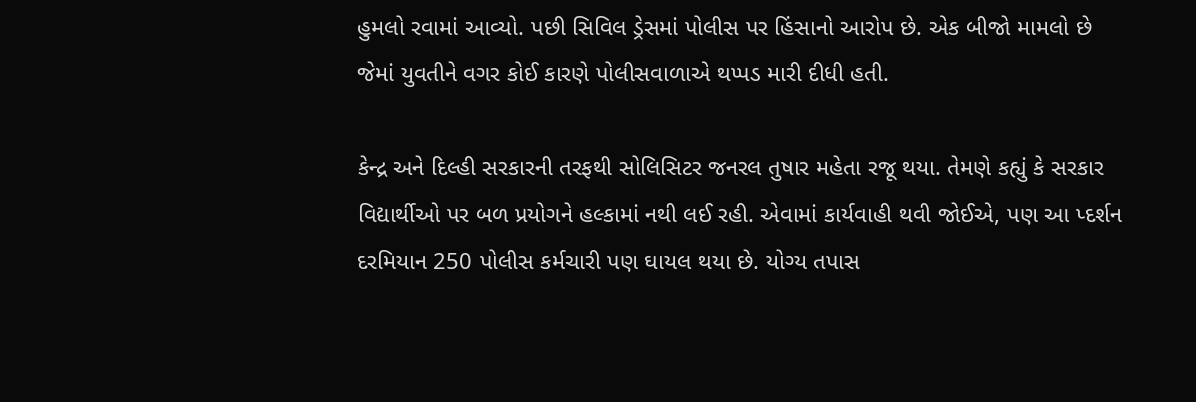હુમલો રવામાં આવ્યો. પછી સિવિલ ડ્રેસમાં પોલીસ પર હિંસાનો આરોપ છે. એક બીજો મામલો છે જેમાં યુવતીને વગર કોઈ કારણે પોલીસવાળાએ થપ્પડ મારી દીધી હતી.

કેન્દ્ર અને દિલ્હી સરકારની તરફથી સોલિસિટર જનરલ તુષાર મહેતા રજૂ થયા. તેમણે કહ્યું કે સરકાર વિદ્યાર્થીઓ પર બળ પ્રયોગને હલ્કામાં નથી લઈ રહી. એવામાં કાર્યવાહી થવી જોઈએ, પણ આ પ્દર્શન દરમિયાન 250 પોલીસ કર્મચારી પણ ઘાયલ થયા છે. યોગ્ય તપાસ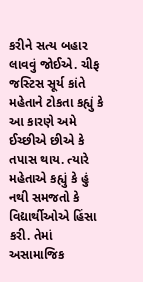કરીને સત્ય બહાર લાવવું જોઈએ. ચીફ જસ્ટિસ સૂર્ય કાંતે મહેતાને ટોકતા કહ્યું કે આ કારણે અમે ઈચ્છીએ છીએ કે તપાસ થાય. ત્યારે મહેતાએ કહ્યું કે હું નથી સમજતો કે વિદ્યાર્થીઓએ હિંસા કરી. તેમાં અસામાજિક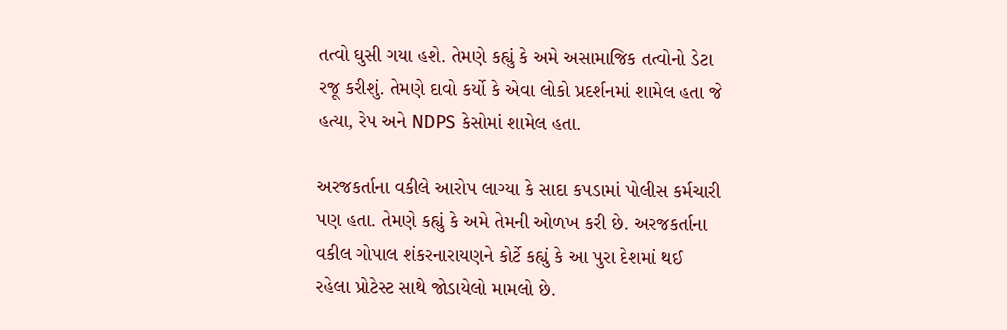તત્વો ઘુસી ગયા હશે. તેમણે કહ્યું કે અમે અસામાજિક તત્વોનો ડેટા રજૂ કરીશું. તેમણે દાવો કર્યો કે એવા લોકો પ્રદર્શનમાં શામેલ હતા જે હત્યા, રેપ અને NDPS કેસોમાં શામેલ હતા.

અરજકર્તાના વકીલે આરોપ લાગ્યા કે સાદા કપડામાં પોલીસ કર્મચારી પણ હતા. તેમણે કહ્યું કે અમે તેમની ઓળખ કરી છે. અરજકર્તાના વકીલ ગોપાલ શંકરનારાયણને કોર્ટે કહ્યું કે આ પુરા દેશમાં થઈ રહેલા પ્રોટેસ્ટ સાથે જોડાયેલો મામલો છે.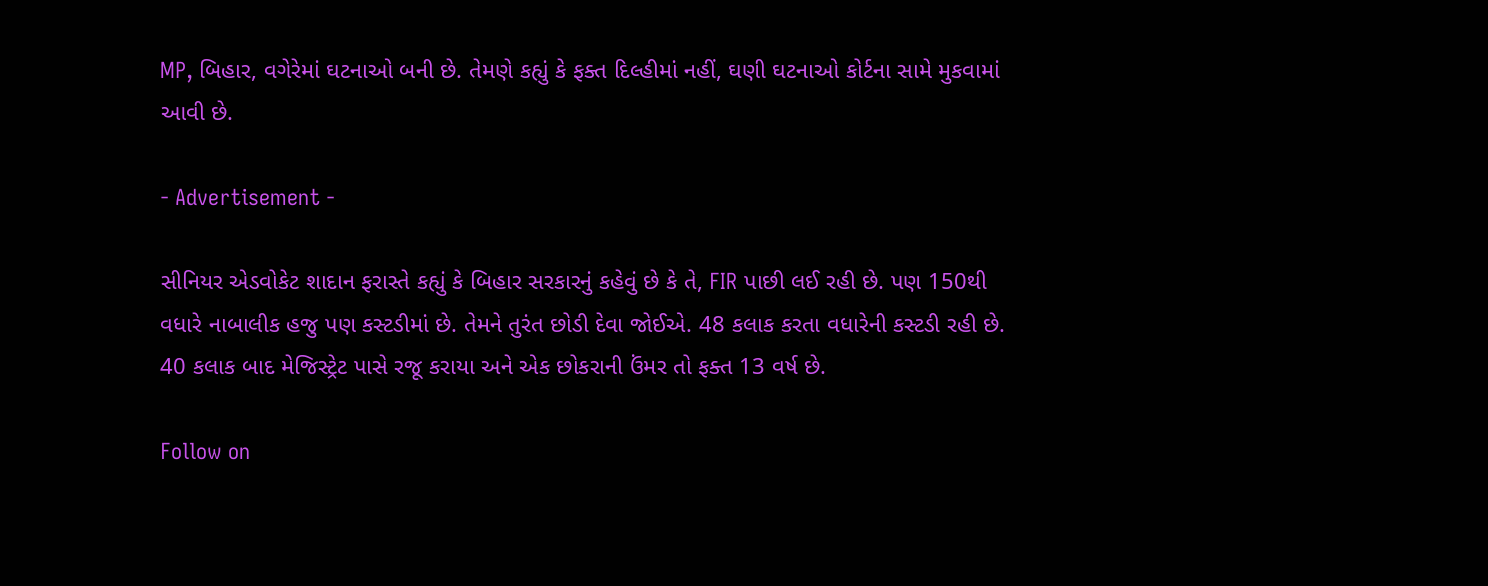MP, બિહાર, વગેરેમાં ઘટનાઓ બની છે. તેમણે કહ્યું કે ફક્ત દિલ્હીમાં નહીં, ઘણી ઘટનાઓ કોર્ટના સામે મુકવામાં આવી છે.

- Advertisement -

સીનિયર એડવોકેટ શાદાન ફરાસ્તે કહ્યું કે બિહાર સરકારનું કહેવું છે કે તે, FIR પાછી લઈ રહી છે. પણ 150થી વધારે નાબાલીક હજુ પણ કસ્ટડીમાં છે. તેમને તુરંત છોડી દેવા જોઈએ. 48 કલાક કરતા વધારેની કસ્ટડી રહી છે. 40 કલાક બાદ મેજિસ્ટ્રેટ પાસે રજૂ કરાયા અને એક છોકરાની ઉંમર તો ફક્ત 13 વર્ષ છે.

Follow on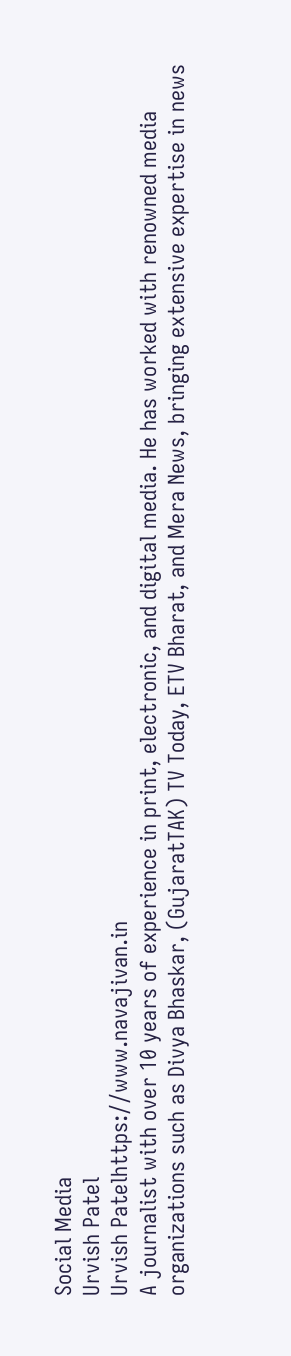Social Media
Urvish Patel
Urvish Patelhttps://www.navajivan.in
A journalist with over 10 years of experience in print, electronic, and digital media. He has worked with renowned media organizations such as Divya Bhaskar, (GujaratTAK) TV Today, ETV Bharat, and Mera News, bringing extensive expertise in news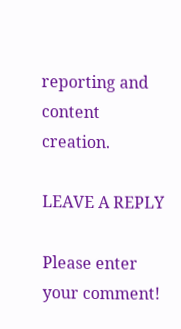reporting and content creation.

LEAVE A REPLY

Please enter your comment!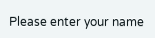Please enter your name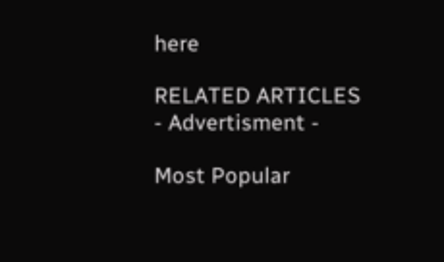here

RELATED ARTICLES
- Advertisment -

Most Popular